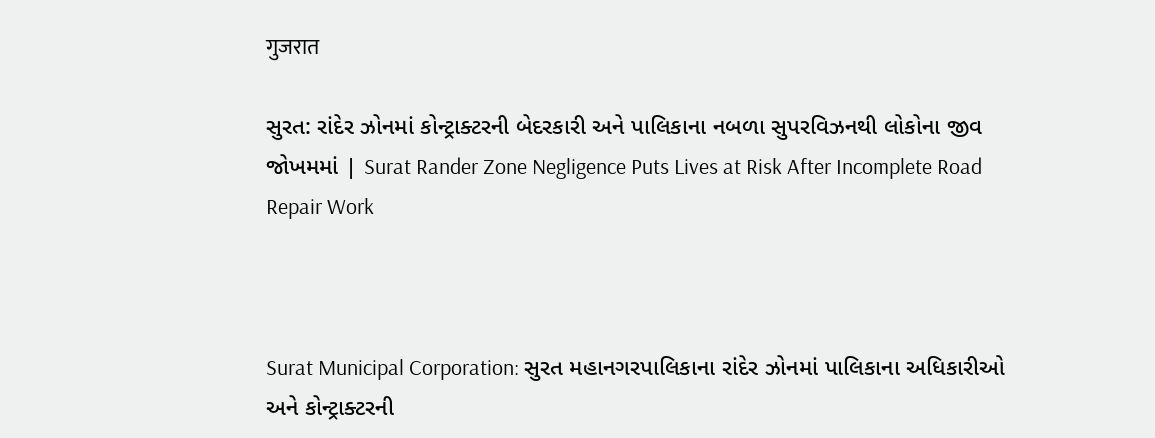गुजरात

સુરત: રાંદેર ઝોનમાં કોન્ટ્રાક્ટરની બેદરકારી અને પાલિકાના નબળા સુપરવિઝનથી લોકોના જીવ જોખમમાં | Surat Rander Zone Negligence Puts Lives at Risk After Incomplete Road Repair Work



Surat Municipal Corporation: સુરત મહાનગરપાલિકાના રાંદેર ઝોનમાં પાલિકાના અધિકારીઓ અને કોન્ટ્રાક્ટરની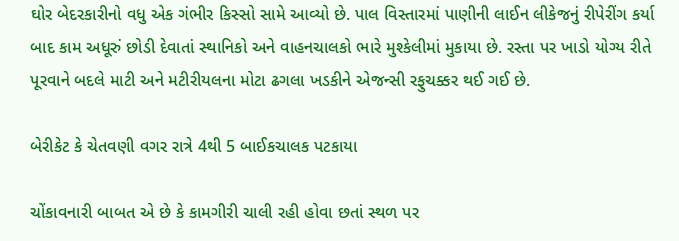ઘોર બેદરકારીનો વધુ એક ગંભીર કિસ્સો સામે આવ્યો છે. પાલ વિસ્તારમાં પાણીની લાઈન લીકેજનું રીપેરીંગ કર્યા બાદ કામ અધૂરું છોડી દેવાતાં સ્થાનિકો અને વાહનચાલકો ભારે મુશ્કેલીમાં મુકાયા છે. રસ્તા પર ખાડો યોગ્ય રીતે પૂરવાને બદલે માટી અને મટીરીયલના મોટા ઢગલા ખડકીને એજન્સી રફુચક્કર થઈ ગઈ છે.

બેરીકેટ કે ચેતવણી વગર રાત્રે 4થી 5 બાઈકચાલક પટકાયા

ચોંકાવનારી બાબત એ છે કે કામગીરી ચાલી રહી હોવા છતાં સ્થળ પર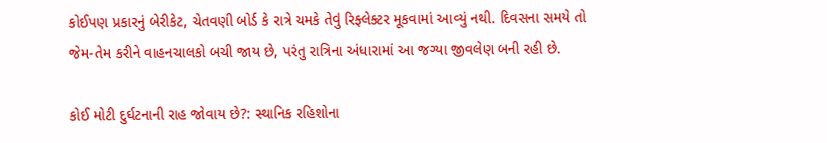કોઈપણ પ્રકારનું બેરીકેટ, ચેતવણી બોર્ડ કે રાત્રે ચમકે તેવું રિફ્લેક્ટર મૂકવામાં આવ્યું નથી. દિવસના સમયે તો જેમ-તેમ કરીને વાહનચાલકો બચી જાય છે, પરંતુ રાત્રિના અંધારામાં આ જગ્યા જીવલેણ બની રહી છે.

કોઈ મોટી દુર્ઘટનાની રાહ જોવાય છે?: સ્થાનિક રહિશોના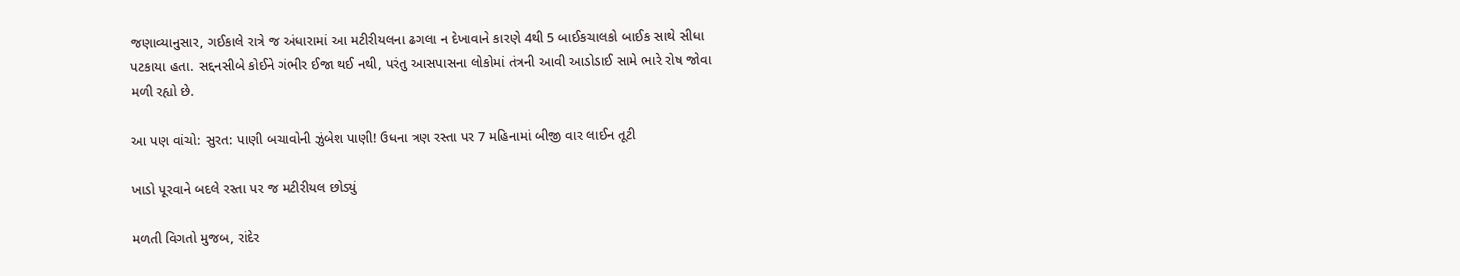જણાવ્યાનુસાર, ગઈકાલે રાત્રે જ અંધારામાં આ મટીરીયલના ઢગલા ન દેખાવાને કારણે 4થી 5 બાઈકચાલકો બાઈક સાથે સીધા પટકાયા હતા. સદ્દનસીબે કોઈને ગંભીર ઈજા થઈ નથી, પરંતુ આસપાસના લોકોમાં તંત્રની આવી આડોડાઈ સામે ભારે રોષ જોવા મળી રહ્યો છે.

આ પણ વાંચો: સુરત: પાણી બચાવોની ઝુંબેશ પાણી! ઉધના ત્રણ રસ્તા પર 7 મહિનામાં બીજી વાર લાઈન તૂટી

ખાડો પૂરવાને બદલે રસ્તા પર જ મટીરીયલ છોડ્યું

મળતી વિગતો મુજબ, રાંદેર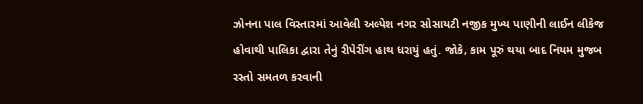ઝોનના પાલ વિસ્તારમાં આવેલી અલ્પેશ નગર સોસાયટી નજીક મુખ્ય પાણીની લાઈન લીકેજ હોવાથી પાલિકા દ્વારા તેનું રીપેરીંગ હાથ ધરાયું હતું. જોકે, કામ પૂરું થયા બાદ નિયમ મુજબ રસ્તો સમતળ કરવાની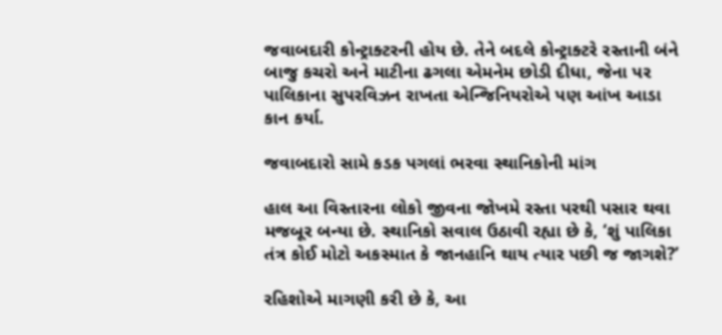જવાબદારી કોન્ટ્રાક્ટરની હોય છે. તેને બદલે કોન્ટ્રાક્ટરે રસ્તાની બંને બાજુ કચરો અને માટીના ઢગલા એમનેમ છોડી દીધા, જેના પર પાલિકાના સુપરવિઝન રાખતા એન્જિનિયરોએ પણ આંખ આડા કાન કર્યા.

જવાબદારો સામે કડક પગલાં ભરવા સ્થાનિકોની માંગ

હાલ આ વિસ્તારના લોકો જીવના જોખમે રસ્તા પરથી પસાર થવા મજબૂર બન્યા છે. સ્થાનિકો સવાલ ઉઠાવી રહ્યા છે કે, ‘શું પાલિકા તંત્ર કોઈ મોટો અકસ્માત કે જાનહાનિ થાય ત્યાર પછી જ જાગશે?’

રહિશોએ માગણી કરી છે કે, આ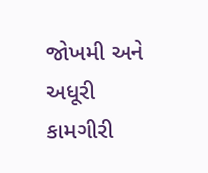જોખમી અને અધૂરી કામગીરી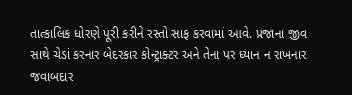તાત્કાલિક ધોરણે પૂરી કરીને રસ્તો સાફ કરવામાં આવે. પ્રજાના જીવ સાથે ચેડાં કરનાર બેદરકાર કોન્ટ્રાક્ટર અને તેના પર ધ્યાન ન રાખનાર જવાબદાર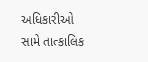અધિકારીઓ સામે તાત્કાલિક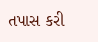તપાસ કરી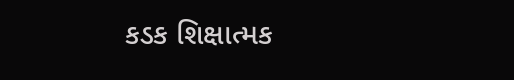કડક શિક્ષાત્મક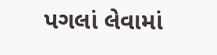પગલાં લેવામાં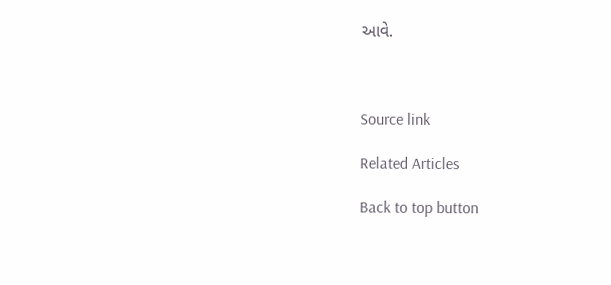આવે.



Source link

Related Articles

Back to top button